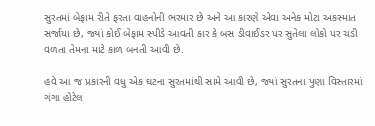સુરતમાં બેફામ રીતે ફરતા વાહનોની ભરમાર છે અને આ કારણે એવા અનેક મોટા અકસ્માત સર્જાયા છે, જ્યાં કોઈ બેફામ સ્પીડે આવતી કાર કે બસ ડીવાઈડર પર સુતેલા લોકો પર ચડી વળતા તેમના માટે કાળ બનતી આવી છે.

હવે આ જ પ્રકારની વધુ એક ઘટના સુરતમાંથી સામે આવી છે, જ્યાં સુરતના પુણા વિસ્તારમાં ગંગા હોટેલ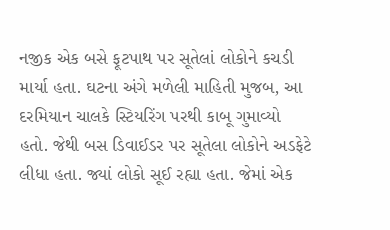નજીક એક બસે ફૂટપાથ પર સૂતેલાં લોકોને કચડી માર્યા હતા. ઘટના અંગે મળેલી માહિતી મુજબ, આ દરમિયાન ચાલકે સ્ટિયરિંગ પરથી કાબૂ ગુમાવ્યો હતો. જેથી બસ ડિવાઈડર પર સૂતેલા લોકોને અડફેટે લીધા હતા. જ્યાં લોકો સૂઈ રહ્યા હતા. જેમાં એક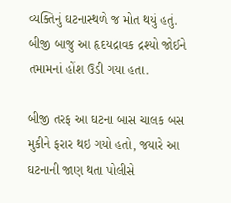વ્યક્તિનું ઘટનાસ્થળે જ મોત થયું હતું. બીજી બાજુ આ હૃદયદ્રાવક દ્રશ્યો જોઈને તમામનાં હોંશ ઉડી ગયા હતા.

બીજી તરફ આ ઘટના બાસ ચાલક બસ મુકીને ફરાર થઇ ગયો હતો, જયારે આ ઘટનાની જાણ થતા પોલીસે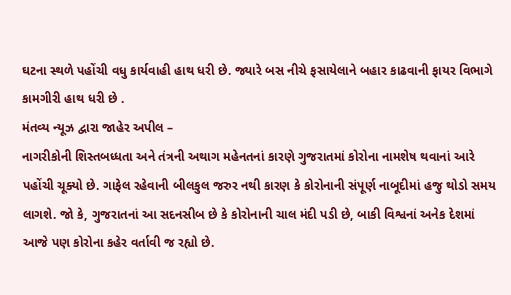ઘટના સ્થળે પહોંચી વધુ કાર્યવાહી હાથ ધરી છે. જ્યારે બસ નીચે ફસાયેલાને બહાર કાઢવાની ફાયર વિભાગે કામગીરી હાથ ધરી છે .
મંતવ્ય ન્યૂઝ દ્વારા જાહેર અપીલ –
નાગરીકોની શિસ્તબધ્ધતા અને તંત્રની અથાગ મહેનતનાં કારણે ગુજરાતમાં કોરોના નામશેષ થવાનાં આરે પહોંચી ચૂક્યો છે. ગાફેલ રહેવાની બીલકુલ જરુર નથી કારણ કે કોરોનાની સંપૂર્ણ નાબૂદીમાં હજુ થોડો સમય લાગશે. જો કે, ગુજરાતનાં આ સદનસીબ છે કે કોરોનાની ચાલ મંદી પડી છે, બાકી વિશ્વનાં અનેક દેશમાં આજે પણ કોરોના કહેર વર્તાવી જ રહ્યો છે.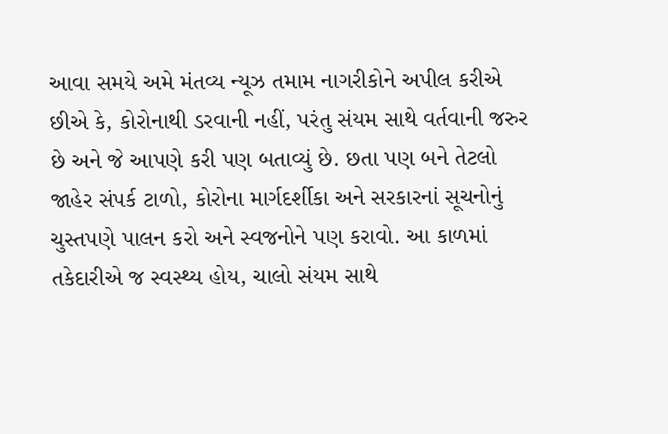આવા સમયે અમે મંતવ્ય ન્યૂઝ તમામ નાગરીકોને અપીલ કરીએ છીએ કે, કોરોનાથી ડરવાની નહીં, પરંતુ સંયમ સાથે વર્તવાની જરુર છે અને જે આપણે કરી પણ બતાવ્યું છે. છતા પણ બને તેટલો જાહેર સંપર્ક ટાળો, કોરોના માર્ગદર્શીકા અને સરકારનાં સૂચનોનું ચુસ્તપણે પાલન કરો અને સ્વજનોને પણ કરાવો. આ કાળમાં તકેદારીએ જ સ્વસ્થ્ય હોય, ચાલો સંયમ સાથે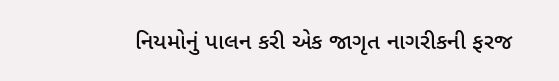નિયમોનું પાલન કરી એક જાગૃત નાગરીકની ફરજ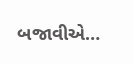બજાવીએ…